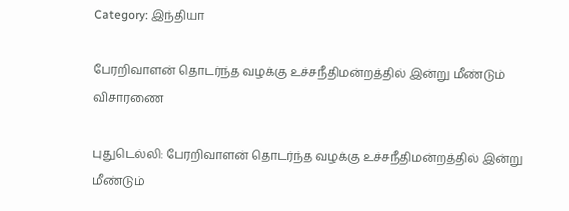Category: இந்தியா

பேரறிவாளன் தொடர்ந்த வழக்கு உச்சநீதிமன்றத்தில் இன்று மீண்டும் விசாரணை

புதுடெல்லி: பேரறிவாளன் தொடர்ந்த வழக்கு உச்சநீதிமன்றத்தில் இன்று மீண்டும்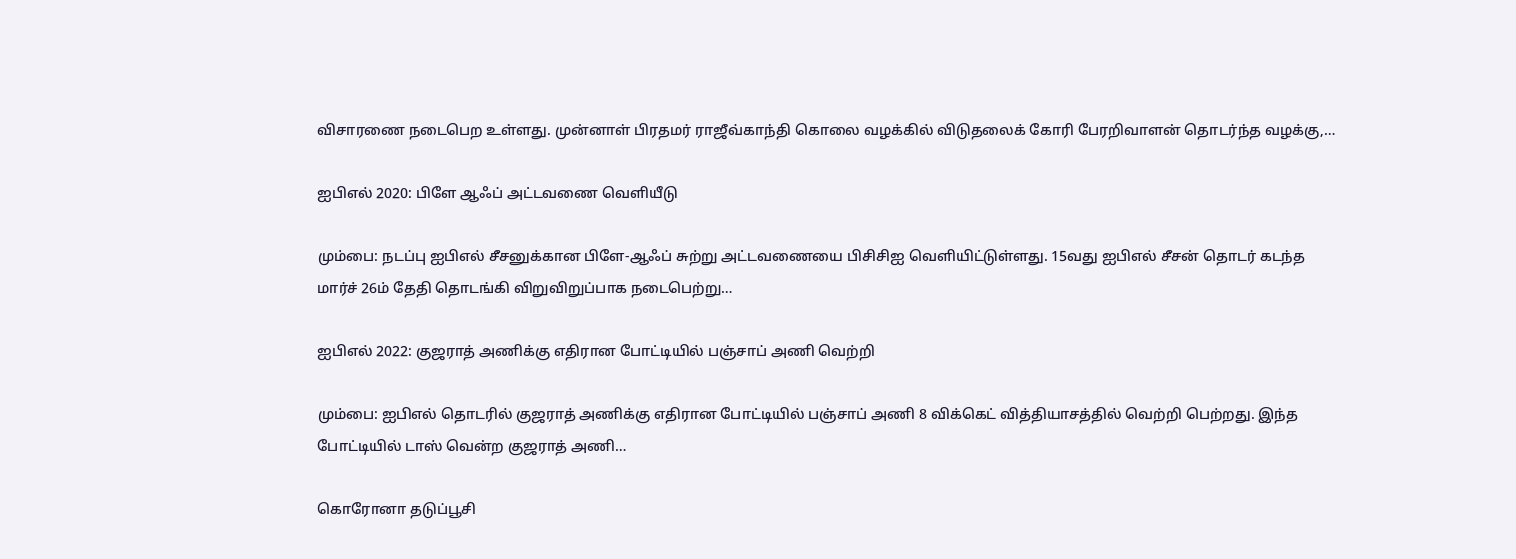விசாரணை நடைபெற உள்ளது. முன்னாள் பிரதமர் ராஜீவ்காந்தி கொலை வழக்கில் விடுதலைக் கோரி பேரறிவாளன் தொடர்ந்த வழக்கு,…

ஐபிஎல் 2020: பிளே ஆஃப் அட்டவணை வெளியீடு

மும்பை: நடப்பு ஐபிஎல் சீசனுக்கான பிளே-ஆஃப் சுற்று அட்டவணையை பிசிசிஐ வெளியிட்டுள்ளது. 15வது ஐபிஎல் சீசன் தொடர் கடந்த மார்ச் 26ம் தேதி தொடங்கி விறுவிறுப்பாக நடைபெற்று…

ஐபிஎல் 2022: குஜராத் அணிக்கு எதிரான போட்டியில் பஞ்சாப் அணி வெற்றி

மும்பை: ஐபிஎல் தொடரில் குஜராத் அணிக்கு எதிரான போட்டியில் பஞ்சாப் அணி 8 விக்கெட் வித்தியாசத்தில் வெற்றி பெற்றது. இந்த போட்டியில் டாஸ் வென்ற குஜராத் அணி…

கொரோனா தடுப்பூசி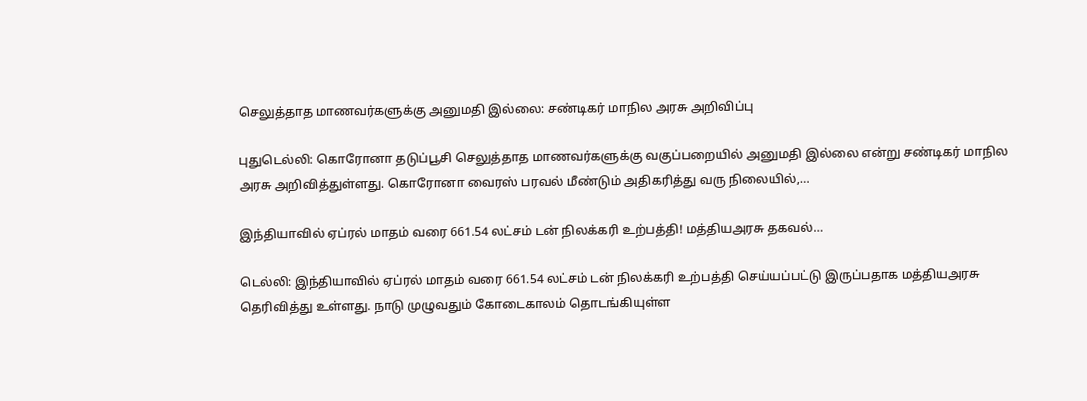செலுத்தாத மாணவர்களுக்கு அனுமதி இல்லை: சண்டிகர் மாநில அரசு அறிவிப்பு

புதுடெல்லி: கொரோனா தடுப்பூசி செலுத்தாத மாணவர்களுக்கு வகுப்பறையில் அனுமதி இல்லை என்று சண்டிகர் மாநில அரசு அறிவித்துள்ளது. கொரோனா வைரஸ் பரவல் மீண்டும் அதிகரித்து வரு நிலையில்,…

இந்தியாவில் ஏப்ரல் மாதம் வரை 661.54 லட்சம் டன் நிலக்கரி உற்பத்தி! மத்தியஅரசு தகவல்…

டெல்லி: இந்தியாவில் ஏப்ரல் மாதம் வரை 661.54 லட்சம் டன் நிலக்கரி உற்பத்தி செய்யப்பட்டு இருப்பதாக மத்தியஅரசு தெரிவித்து உள்ளது. நாடு முழுவதும் கோடைகாலம் தொடங்கியுள்ள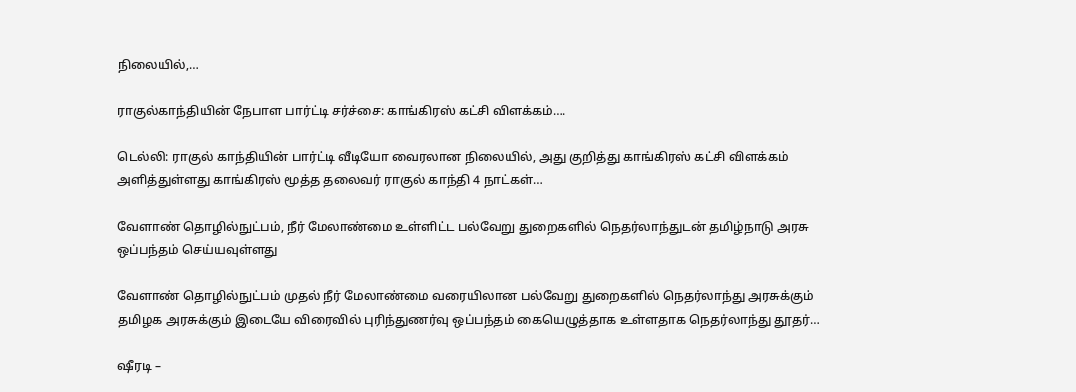நிலையில்,…

ராகுல்காந்தியின் நேபாள பார்ட்டி சர்ச்சை: காங்கிரஸ் கட்சி விளக்கம்….

டெல்லி: ராகுல் காந்தியின் பார்ட்டி வீடியோ வைரலான நிலையில், அது குறித்து காங்கிரஸ் கட்சி விளக்கம் அளித்துள்ளது காங்கிரஸ் மூத்த தலைவர் ராகுல் காந்தி 4 நாட்கள்…

வேளாண் தொழில்நுட்பம், நீர் மேலாண்மை உள்ளிட்ட பல்வேறு துறைகளில் நெதர்லாந்துடன் தமிழ்நாடு அரசு ஒப்பந்தம் செய்யவுள்ளது

வேளாண் தொழில்நுட்பம் முதல் நீர் மேலாண்மை வரையிலான பல்வேறு துறைகளில் நெதர்லாந்து அரசுக்கும் தமிழக அரசுக்கும் இடையே விரைவில் புரிந்துணர்வு ஒப்பந்தம் கையெழுத்தாக உள்ளதாக நெதர்லாந்து தூதர்…

ஷீரடி –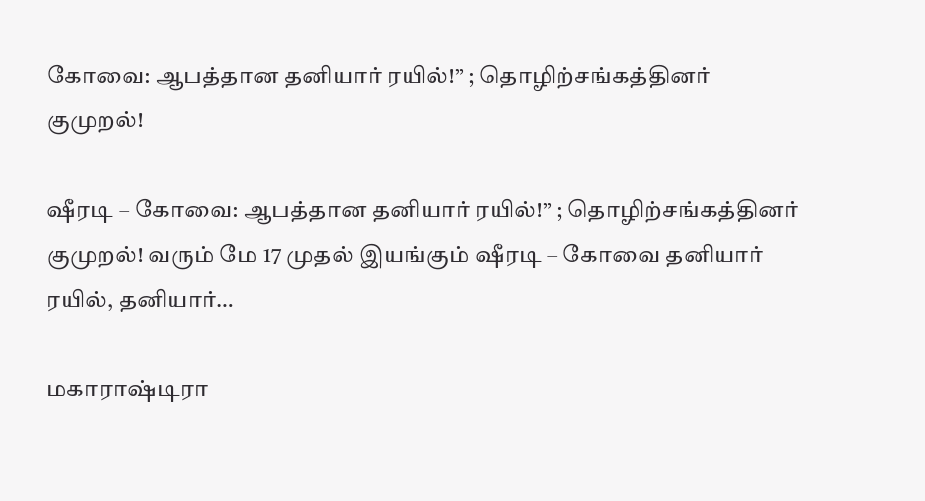கோவை: ஆபத்தான தனியார் ரயில்!” ; தொழிற்சங்கத்தினர் குமுறல்!

ஷீரடி – கோவை: ஆபத்தான தனியார் ரயில்!” ; தொழிற்சங்கத்தினர் குமுறல்! வரும் மே 17 முதல் இயங்கும் ஷீரடி – கோவை தனியார் ரயில், தனியார்…

மகாராஷ்டிரா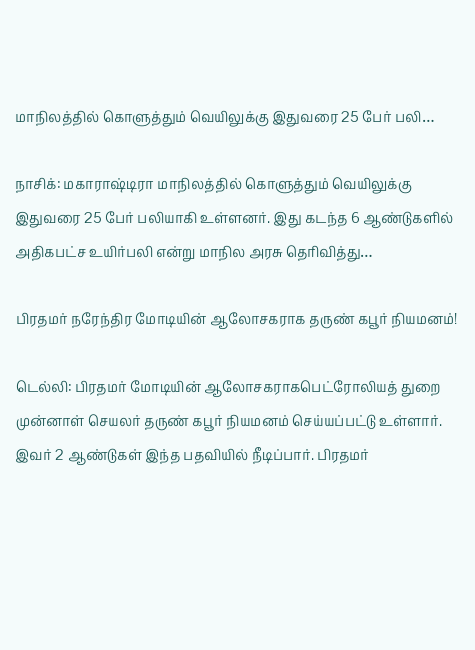மாநிலத்தில் கொளுத்தும் வெயிலுக்கு இதுவரை 25 பேர் பலி…

நாசிக்: மகாராஷ்டிரா மாநிலத்தில் கொளுத்தும் வெயிலுக்கு இதுவரை 25 பேர் பலியாகி உள்ளனர். இது கடந்த 6 ஆண்டுகளில் அதிகபட்ச உயிர்பலி என்று மாநில அரசு தெரிவித்து…

பிரதமர் நரேந்திர மோடியின் ஆலோசகராக தருண் கபூர் நியமனம்!

டெல்லி: பிரதமர் மோடியின் ஆலோசகராகபெட்ரோலியத் துறை முன்னாள் செயலர் தருண் கபூர் நியமனம் செய்யப்பட்டு உள்ளார். இவர் 2 ஆண்டுகள் இந்த பதவியில் நீடிப்பார். பிரதமர்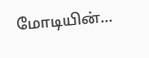மோடியின்…